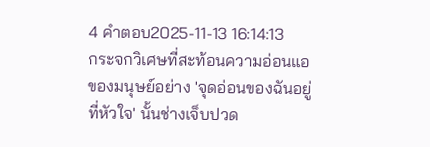4 คำตอบ2025-11-13 16:14:13
กระจกวิเศษที่สะท้อนความอ่อนแอของมนุษย์อย่าง 'จุดอ่อนของฉันอยู่ที่หัวใจ' นั้นช่างเจ็บปวด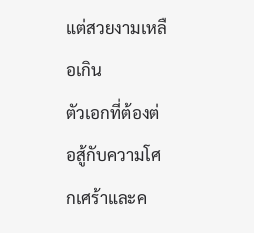แต่สวยงามเหลือเกิน
ตัวเอกที่ต้องต่อสู้กับความโศกเศร้าและค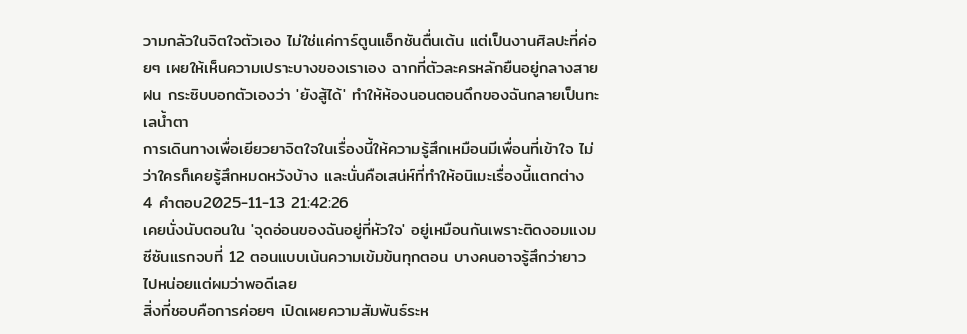วามกลัวในจิตใจตัวเอง ไม่ใช่แค่การ์ตูนแอ็กชันตื่นเต้น แต่เป็นงานศิลปะที่ค่อยๆ เผยให้เห็นความเปราะบางของเราเอง ฉากที่ตัวละครหลักยืนอยู่กลางสายฝน กระซิบบอกตัวเองว่า 'ยังสู้ได้' ทำให้ห้องนอนตอนดึกของฉันกลายเป็นทะเลน้ำตา
การเดินทางเพื่อเยียวยาจิตใจในเรื่องนี้ให้ความรู้สึกเหมือนมีเพื่อนที่เข้าใจ ไม่ว่าใครก็เคยรู้สึกหมดหวังบ้าง และนั่นคือเสน่ห์ที่ทำให้อนิเมะเรื่องนี้แตกต่าง
4 คำตอบ2025-11-13 21:42:26
เคยนั่งนับตอนใน 'จุดอ่อนของฉันอยู่ที่หัวใจ' อยู่เหมือนกันเพราะติดงอมแงม ซีซันแรกจบที่ 12 ตอนแบบเน้นความเข้มข้นทุกตอน บางคนอาจรู้สึกว่ายาวไปหน่อยแต่ผมว่าพอดีเลย
สิ่งที่ชอบคือการค่อยๆ เปิดเผยความสัมพันธ์ระห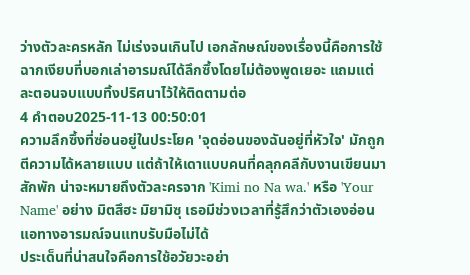ว่างตัวละครหลัก ไม่เร่งจนเกินไป เอกลักษณ์ของเรื่องนี้คือการใช้ฉากเงียบที่บอกเล่าอารมณ์ได้ลึกซึ้งโดยไม่ต้องพูดเยอะ แถมแต่ละตอนจบแบบทิ้งปริศนาไว้ให้ติดตามต่อ
4 คำตอบ2025-11-13 00:50:01
ความลึกซึ้งที่ซ่อนอยู่ในประโยค 'จุดอ่อนของฉันอยู่ที่หัวใจ' มักถูกตีความได้หลายแบบ แต่ถ้าให้เดาแบบคนที่คลุกคลีกับงานเขียนมาสักพัก น่าจะหมายถึงตัวละครจาก 'Kimi no Na wa.' หรือ 'Your Name' อย่าง มิตสึฮะ มิยามิซุ เธอมีช่วงเวลาที่รู้สึกว่าตัวเองอ่อนแอทางอารมณ์จนแทบรับมือไม่ได้
ประเด็นที่น่าสนใจคือการใช้อวัยวะอย่า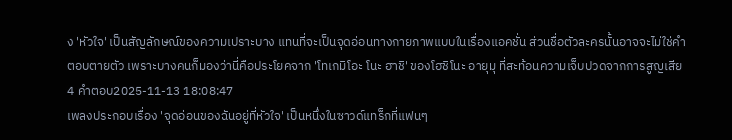ง 'หัวใจ' เป็นสัญลักษณ์ของความเปราะบาง แทนที่จะเป็นจุดอ่อนทางกายภาพแบบในเรื่องแอคชั่น ส่วนชื่อตัวละครนั้นอาจจะไม่ใช่คำตอบตายตัว เพราะบางคนก็มองว่านี่คือประโยคจาก 'โทเกมิโอะ โนะ ฮาชิ' ของโฮชิโนะ อายุมุ ที่สะท้อนความเจ็บปวดจากการสูญเสีย
4 คำตอบ2025-11-13 18:08:47
เพลงประกอบเรื่อง 'จุดอ่อนของฉันอยู่ที่หัวใจ' เป็นหนึ่งในซาวด์แทร็กที่แฟนๆ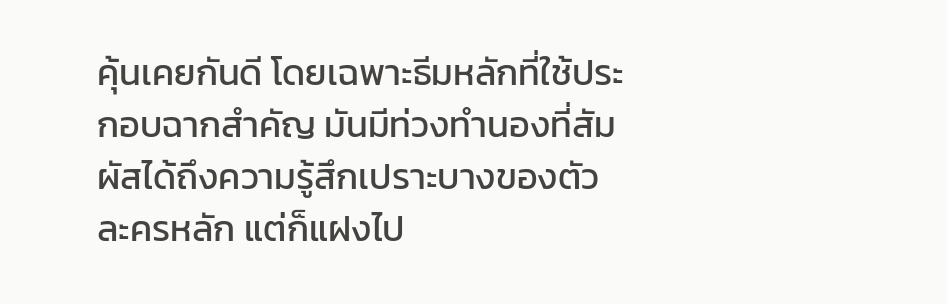คุ้นเคยกันดี โดยเฉพาะธีมหลักที่ใช้ประกอบฉากสำคัญ มันมีท่วงทำนองที่สัมผัสได้ถึงความรู้สึกเปราะบางของตัวละครหลัก แต่ก็แฝงไป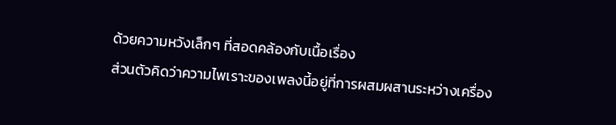ด้วยความหวังเล็กๆ ที่สอดคล้องกับเนื้อเรื่อง
ส่วนตัวคิดว่าความไพเราะของเพลงนี้อยู่ที่การผสมผสานระหว่างเครื่อง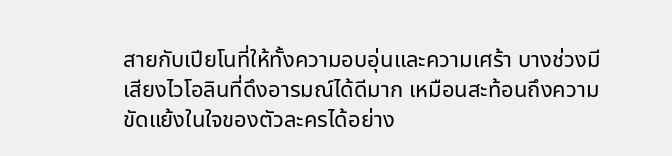สายกับเปียโนที่ให้ทั้งความอบอุ่นและความเศร้า บางช่วงมีเสียงไวโอลินที่ดึงอารมณ์ได้ดีมาก เหมือนสะท้อนถึงความขัดแย้งในใจของตัวละครได้อย่าง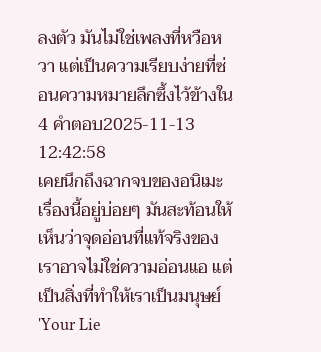ลงตัว มันไม่ใช่เพลงที่หวือหวา แต่เป็นความเรียบง่ายที่ซ่อนความหมายลึกซึ้งไว้ข้างใน
4 คำตอบ2025-11-13 12:42:58
เคยนึกถึงฉากจบของอนิเมะเรื่องนี้อยู่บ่อยๆ มันสะท้อนให้เห็นว่าจุดอ่อนที่แท้จริงของเราอาจไม่ใช่ความอ่อนแอ แต่เป็นสิ่งที่ทำให้เราเป็นมนุษย์ 'Your Lie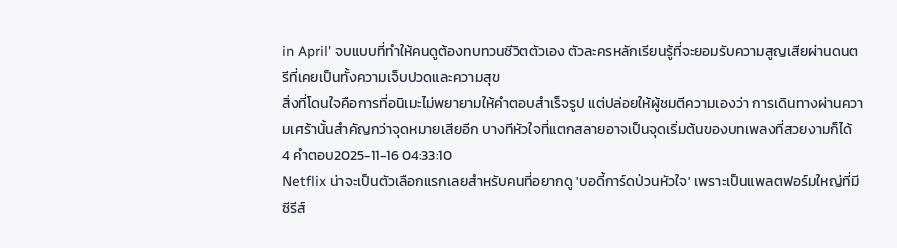in April' จบแบบที่ทำให้คนดูต้องทบทวนชีวิตตัวเอง ตัวละครหลักเรียนรู้ที่จะยอมรับความสูญเสียผ่านดนตรีที่เคยเป็นทั้งความเจ็บปวดและความสุข
สิ่งที่โดนใจคือการที่อนิเมะไม่พยายามให้คำตอบสำเร็จรูป แต่ปล่อยให้ผู้ชมตีความเองว่า การเดินทางผ่านความเศร้านั้นสำคัญกว่าจุดหมายเสียอีก บางทีหัวใจที่แตกสลายอาจเป็นจุดเริ่มต้นของบทเพลงที่สวยงามก็ได้
4 คำตอบ2025-11-16 04:33:10
Netflix น่าจะเป็นตัวเลือกแรกเลยสำหรับคนที่อยากดู 'บอดี้การ์ดป่วนหัวใจ' เพราะเป็นแพลตฟอร์มใหญ่ที่มีซีรีส์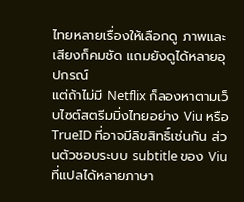ไทยหลายเรื่องให้เลือกดู ภาพและเสียงก็คมชัด แถมยังดูได้หลายอุปกรณ์
แต่ถ้าไม่มี Netflix ก็ลองหาตามเว็บไซต์สตรีมมิ่งไทยอย่าง Viu หรือ TrueID ที่อาจมีลิขสิทธิ์เช่นกัน ส่วนตัวชอบระบบ subtitle ของ Viu ที่แปลได้หลายภาษา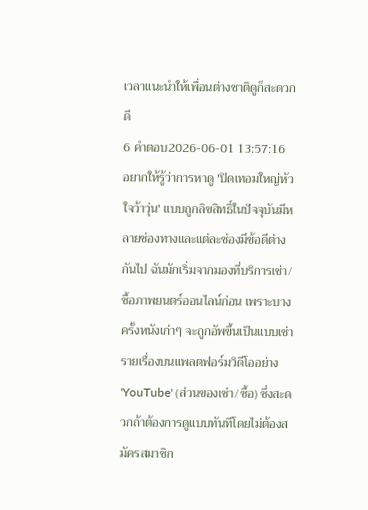เวลาแนะนำให้เพื่อนต่างชาติดูก็สะดวกดี
6 คำตอบ2026-06-01 13:57:16
อยากให้รู้ว่าการหาดู 'ปิดเทอมใหญ่หัวใจว้าวุ่น' แบบถูกลิขสิทธิ์ในปัจจุบันมีหลายช่องทางและแต่ละช่องมีข้อดีต่างกันไป ฉันมักเริ่มจากมองที่บริการเช่า/ซื้อภาพยนตร์ออนไลน์ก่อน เพราะบางครั้งหนังเก่าๆ จะถูกอัพขึ้นเป็นแบบเช่ารายเรื่องบนแพลตฟอร์มวิดีโออย่าง 'YouTube' (ส่วนของเช่า/ซื้อ) ซึ่งสะดวกถ้าต้องการดูแบบทันทีโดยไม่ต้องสมัครสมาชิก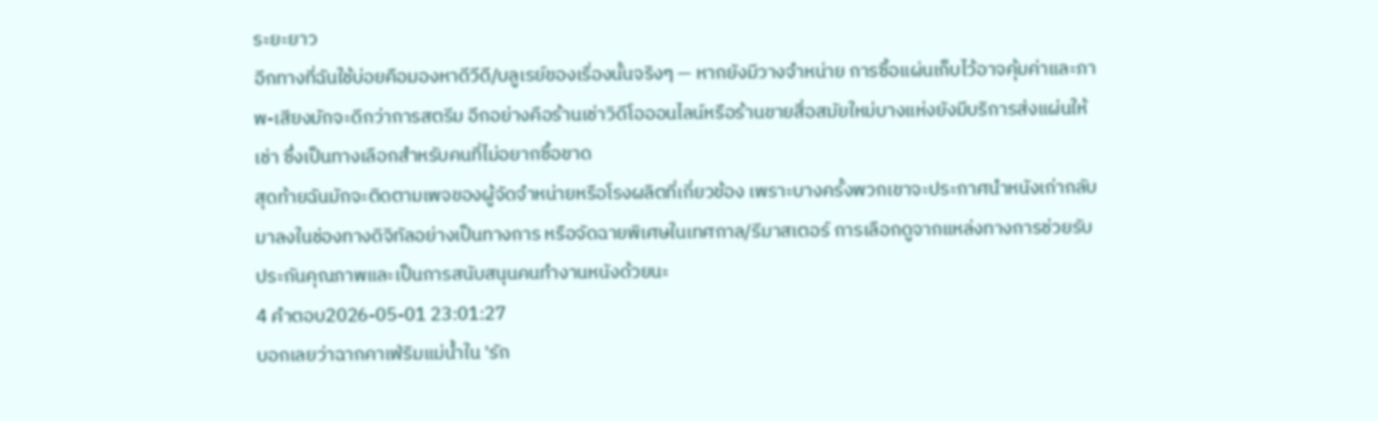ระยะยาว
อีกทางที่ฉันใช้บ่อยคือมองหาดีวีดี/บลูเรย์ของเรื่องนั้นจริงๆ — หากยังมีวางจำหน่าย การซื้อแผ่นเก็บไว้อาจคุ้มค่าและภาพ-เสียงมักจะดีกว่าการสตรีม อีกอย่างคือร้านเช่าวิดีโอออนไลน์หรือร้านขายสื่อสมัยใหม่บางแห่งยังมีบริการส่งแผ่นให้เช่า ซึ่งเป็นทางเลือกสำหรับคนที่ไม่อยากซื้อขาด
สุดท้ายฉันมักจะติดตามเพจของผู้จัดจำหน่ายหรือโรงผลิตที่เกี่ยวข้อง เพราะบางครั้งพวกเขาจะประกาศนำหนังเก่ากลับมาลงในช่องทางดิจิทัลอย่างเป็นทางการ หรือจัดฉายพิเศษในเทศกาล/รีมาสเตอร์ การเลือกดูจากแหล่งทางการช่วยรับประกันคุณภาพและเป็นการสนับสนุนคนทำงานหนังด้วยนะ
4 คำตอบ2026-05-01 23:01:27
บอกเลยว่าฉากคาเฟ่ริมแม่น้ำใน 'รัก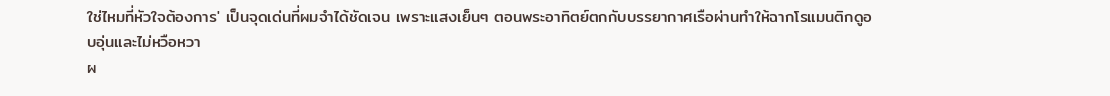ใช่ไหมที่หัวใจต้องการ' เป็นจุดเด่นที่ผมจำได้ชัดเจน เพราะแสงเย็นๆ ตอนพระอาทิตย์ตกกับบรรยากาศเรือผ่านทำให้ฉากโรแมนติกดูอบอุ่นและไม่หวือหวา
ผ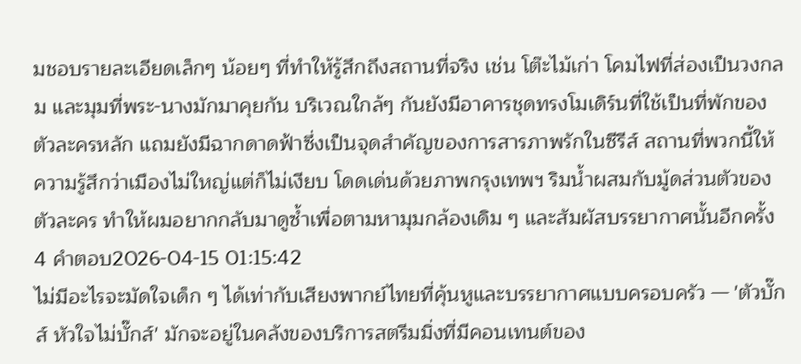มชอบรายละเอียดเล็กๆ น้อยๆ ที่ทำให้รู้สึกถึงสถานที่จริง เช่น โต๊ะไม้เก่า โคมไฟที่ส่องเป็นวงกลม และมุมที่พระ-นางมักมาคุยกัน บริเวณใกล้ๆ กันยังมีอาคารชุดทรงโมเดิร์นที่ใช้เป็นที่พักของตัวละครหลัก แถมยังมีฉากดาดฟ้าซึ่งเป็นจุดสำคัญของการสารภาพรักในซีรีส์ สถานที่พวกนี้ให้ความรู้สึกว่าเมืองไม่ใหญ่แต่ก็ไม่เงียบ โดดเด่นด้วยภาพกรุงเทพฯ ริมน้ำผสมกับมู้ดส่วนตัวของตัวละคร ทำให้ผมอยากกลับมาดูซ้ำเพื่อตามหามุมกล้องเดิม ๆ และสัมผัสบรรยากาศนั้นอีกครั้ง
4 คำตอบ2026-04-15 01:15:42
ไม่มีอะไรจะมัดใจเด็ก ๆ ได้เท่ากับเสียงพากย์ไทยที่คุ้นหูและบรรยากาศแบบครอบครัว — 'ตัวบั๊กส์ หัวใจไม่บั๊กส์' มักจะอยู่ในคลังของบริการสตรีมมิ่งที่มีคอนเทนต์ของ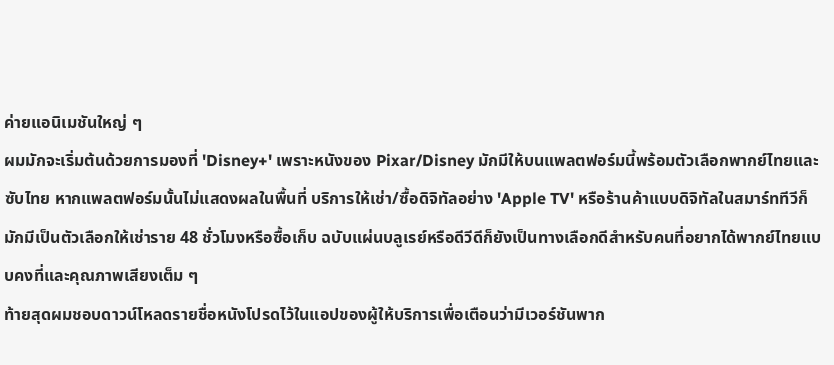ค่ายแอนิเมชันใหญ่ ๆ
ผมมักจะเริ่มต้นด้วยการมองที่ 'Disney+' เพราะหนังของ Pixar/Disney มักมีให้บนแพลตฟอร์มนี้พร้อมตัวเลือกพากย์ไทยและซับไทย หากแพลตฟอร์มนั้นไม่แสดงผลในพื้นที่ บริการให้เช่า/ซื้อดิจิทัลอย่าง 'Apple TV' หรือร้านค้าแบบดิจิทัลในสมาร์ททีวีก็มักมีเป็นตัวเลือกให้เช่าราย 48 ชั่วโมงหรือซื้อเก็บ ฉบับแผ่นบลูเรย์หรือดีวีดีก็ยังเป็นทางเลือกดีสำหรับคนที่อยากได้พากย์ไทยแบบคงที่และคุณภาพเสียงเต็ม ๆ
ท้ายสุดผมชอบดาวน์โหลดรายชื่อหนังโปรดไว้ในแอปของผู้ให้บริการเพื่อเตือนว่ามีเวอร์ชันพาก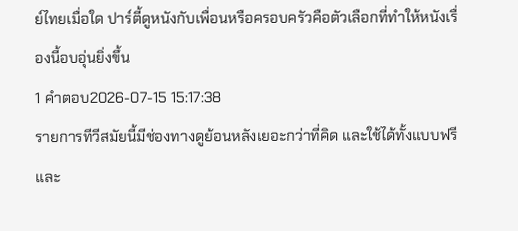ย์ไทยเมื่อใด ปาร์ตี้ดูหนังกับเพื่อนหรือครอบครัวคือตัวเลือกที่ทำให้หนังเรื่องนี้อบอุ่นยิ่งขึ้น
1 คำตอบ2026-07-15 15:17:38
รายการทีวีสมัยนี้มีช่องทางดูย้อนหลังเยอะกว่าที่คิด และใช้ได้ทั้งแบบฟรีและ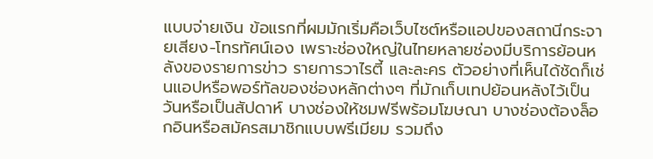แบบจ่ายเงิน ข้อแรกที่ผมมักเริ่มคือเว็บไซต์หรือแอปของสถานีกระจายเสียง-โทรทัศน์เอง เพราะช่องใหญ่ในไทยหลายช่องมีบริการย้อนหลังของรายการข่าว รายการวาไรตี้ และละคร ตัวอย่างที่เห็นได้ชัดก็เช่นแอปหรือพอร์ทัลของช่องหลักต่างๆ ที่มักเก็บเทปย้อนหลังไว้เป็นวันหรือเป็นสัปดาห์ บางช่องให้ชมฟรีพร้อมโฆษณา บางช่องต้องล็อกอินหรือสมัครสมาชิกแบบพรีเมียม รวมถึง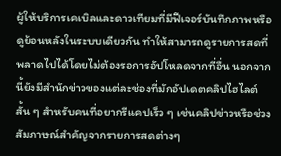ผู้ให้บริการเคเบิลและดาวเทียมที่มีฟีเจอร์บันทึกภาพหรือดูย้อนหลังในระบบเดียวกัน ทำให้สามารถดูรายการสดที่พลาดไปได้โดยไม่ต้องรอการอัปโหลดจากที่อื่น นอกจากนี้ยังมีสำนักข่าวของแต่ละช่องที่มักอัปเดตคลิปไฮไลต์สั้น ๆ สำหรับคนที่อยากรีแคปเร็ว ๆ เช่นคลิปข่าวหรือช่วงสัมภาษณ์สำคัญจากรายการสดต่างๆ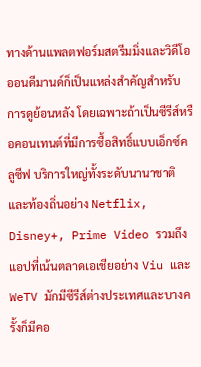ทางด้านแพลตฟอร์มสตรีมมิ่งและวิดีโอออนดีมานด์ก็เป็นแหล่งสำคัญสำหรับการดูย้อนหลัง โดยเฉพาะถ้าเป็นซีรีส์หรือคอนเทนต์ที่มีการซื้อสิทธิ์แบบเอ็กซ์คลูซีฟ บริการใหญ่ทั้งระดับนานาชาติและท้องถิ่นอย่าง Netflix, Disney+, Prime Video รวมถึงแอปที่เน้นตลาดเอเชียอย่าง Viu และ WeTV มักมีซีรีส์ต่างประเทศและบางครั้งก็มีคอ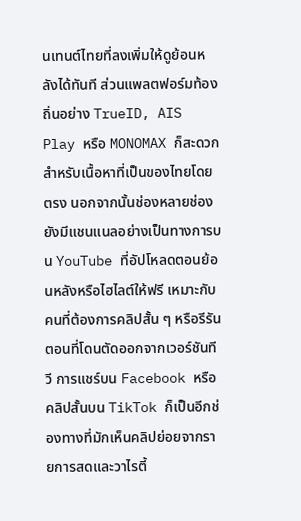นเทนต์ไทยที่ลงเพิ่มให้ดูย้อนหลังได้ทันที ส่วนแพลตฟอร์มท้องถิ่นอย่าง TrueID, AIS Play หรือ MONOMAX ก็สะดวกสำหรับเนื้อหาที่เป็นของไทยโดยตรง นอกจากนั้นช่องหลายช่องยังมีแชนแนลอย่างเป็นทางการบน YouTube ที่อัปโหลดตอนย้อนหลังหรือไฮไลต์ให้ฟรี เหมาะกับคนที่ต้องการคลิปสั้น ๆ หรือรีรันตอนที่โดนตัดออกจากเวอร์ชันทีวี การแชร์บน Facebook หรือคลิปสั้นบน TikTok ก็เป็นอีกช่องทางที่มักเห็นคลิปย่อยจากรายการสดและวาไรตี้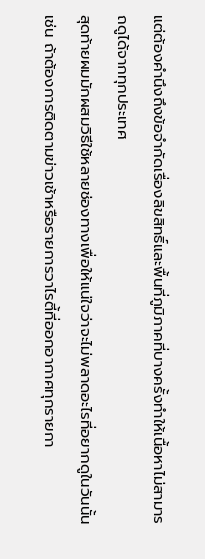แต่ต้องคำนึงถึงข้อจำกัดเรื่องลิขสิทธิ์และพื้นที่ภูมิภาคที่บางครั้งทำให้เนื้อหาไม่สามารถดูได้จากทุกประเทศ
สุดท้ายผมมักผสมวิธีใช้หลายช่องทางเพื่อให้แน่ใจว่าจะไม่พลาดอะไรที่อยากดูในวันนั้น เช่น ถ้าต้องการติดตามข่าวเช้าหรือรายการวาไรตี้ที่ออกอากาศทุกรายกา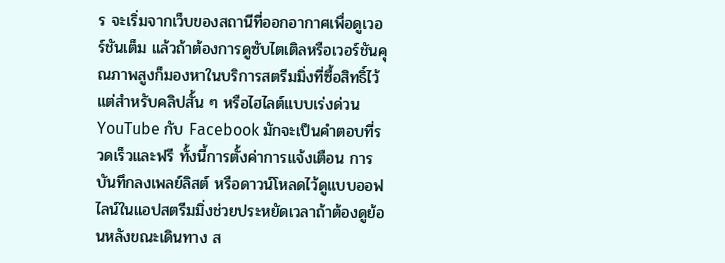ร จะเริ่มจากเว็บของสถานีที่ออกอากาศเพื่อดูเวอร์ชันเต็ม แล้วถ้าต้องการดูซับไตเติลหรือเวอร์ชันคุณภาพสูงก็มองหาในบริการสตรีมมิ่งที่ซื้อสิทธิ์ไว้ แต่สำหรับคลิปสั้น ๆ หรือไฮไลต์แบบเร่งด่วน YouTube กับ Facebook มักจะเป็นคำตอบที่รวดเร็วและฟรี ทั้งนี้การตั้งค่าการแจ้งเตือน การบันทึกลงเพลย์ลิสต์ หรือดาวน์โหลดไว้ดูแบบออฟไลน์ในแอปสตรีมมิ่งช่วยประหยัดเวลาถ้าต้องดูย้อนหลังขณะเดินทาง ส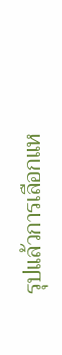รุปแล้วการเลือกแห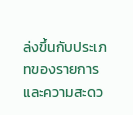ล่งขึ้นกับประเภทของรายการและความสะดว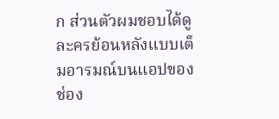ก ส่วนตัวผมชอบได้ดูละครย้อนหลังแบบเต็มอารมณ์บนแอปของช่อง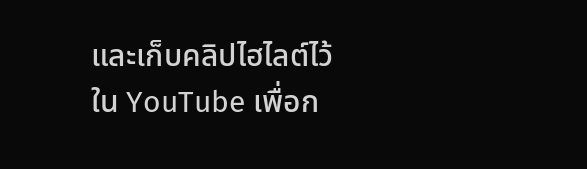และเก็บคลิปไฮไลต์ไว้ใน YouTube เพื่อก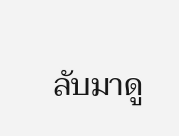ลับมาดู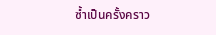ซ้ำเป็นครั้งคราว